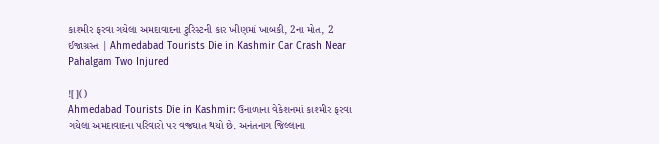કાશ્મીર ફરવા ગયેલા અમદાવાદના ટુરિસ્ટની કાર ખીણમાં ખાબકી, 2ના મોત, 2 ઈજાગ્રસ્ત | Ahmedabad Tourists Die in Kashmir Car Crash Near Pahalgam Two Injured

![]()
Ahmedabad Tourists Die in Kashmir: ઉનાળાના વેકેશનમાં કાશ્મીર ફરવા ગયેલા અમદાવાદના પરિવારો પર વજ્રઘાત થયો છે. અનંતનાગ જિલ્લાના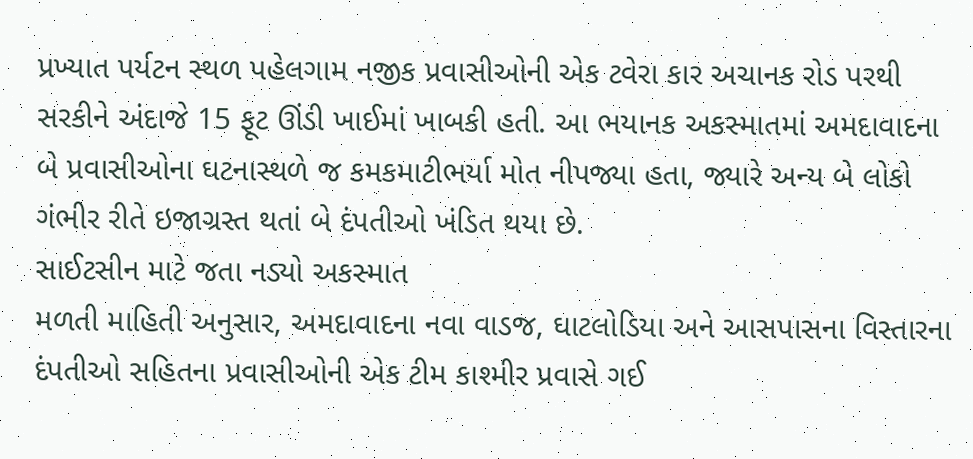પ્રખ્યાત પર્યટન સ્થળ પહેલગામ નજીક પ્રવાસીઓની એક ટવેરા કાર અચાનક રોડ પરથી સરકીને અંદાજે 15 ફૂટ ઊંડી ખાઈમાં ખાબકી હતી. આ ભયાનક અકસ્માતમાં અમદાવાદના બે પ્રવાસીઓના ઘટનાસ્થળે જ કમકમાટીભર્યા મોત નીપજ્યા હતા, જ્યારે અન્ય બે લોકો ગંભીર રીતે ઇજાગ્રસ્ત થતાં બે દંપતીઓ ખંડિત થયા છે.
સાઈટસીન માટે જતા નડ્યો અકસ્માત
મળતી માહિતી અનુસાર, અમદાવાદના નવા વાડજ, ઘાટલોડિયા અને આસપાસના વિસ્તારના દંપતીઓ સહિતના પ્રવાસીઓની એક ટીમ કાશ્મીર પ્રવાસે ગઈ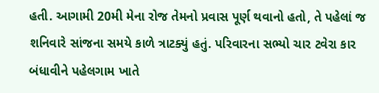હતી. આગામી 20મી મેના રોજ તેમનો પ્રવાસ પૂર્ણ થવાનો હતો, તે પહેલાં જ શનિવારે સાંજના સમયે કાળે ત્રાટક્યું હતું. પરિવારના સભ્યો ચાર ટવેરા કાર બંધાવીને પહેલગામ ખાતે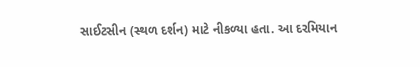સાઈટસીન (સ્થળ દર્શન) માટે નીકળ્યા હતા. આ દરમિયાન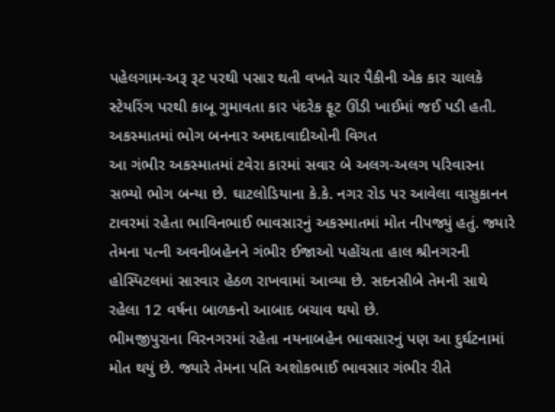પહેલગામ-અરૂ રૂટ પરથી પસાર થતી વખતે ચાર પૈકીની એક કાર ચાલકે સ્ટેયરિંગ પરથી કાબૂ ગુમાવતા કાર પંદરેક ફૂટ ઊંડી ખાઈમાં જઈ પડી હતી.
અકસ્માતમાં ભોગ બનનાર અમદાવાદીઓની વિગત
આ ગંભીર અકસ્માતમાં ટવેરા કારમાં સવાર બે અલગ-અલગ પરિવારના સભ્યો ભોગ બન્યા છે. ઘાટલોડિયાના કે.કે. નગર રોડ પર આવેલા વાસુકાનન ટાવરમાં રહેતા ભાવિનભાઈ ભાવસારનું અકસ્માતમાં મોત નીપજ્યું હતું. જ્યારે તેમના પત્ની અવનીબહેનને ગંભીર ઈજાઓ પહોંચતા હાલ શ્રીનગરની હોસ્પિટલમાં સારવાર હેઠળ રાખવામાં આવ્યા છે. સદનસીબે તેમની સાથે રહેલા 12 વર્ષના બાળકનો આબાદ બચાવ થયો છે.
ભીમજીપુરાના વિરનગરમાં રહેતા નયનાબહેન ભાવસારનું પણ આ દુર્ઘટનામાં મોત થયું છે. જ્યારે તેમના પતિ અશોકભાઈ ભાવસાર ગંભીર રીતે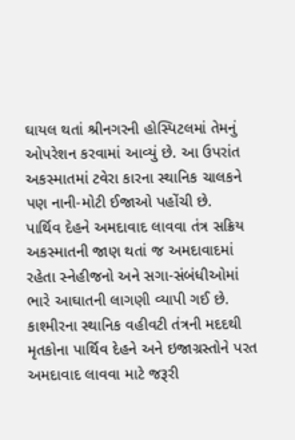ઘાયલ થતાં શ્રીનગરની હોસ્પિટલમાં તેમનું ઓપરેશન કરવામાં આવ્યું છે. આ ઉપરાંત અકસ્માતમાં ટવેરા કારના સ્થાનિક ચાલકને પણ નાની-મોટી ઈજાઓ પહોંચી છે.
પાર્થિવ દેહને અમદાવાદ લાવવા તંત્ર સક્રિય
અકસ્માતની જાણ થતાં જ અમદાવાદમાં રહેતા સ્નેહીજનો અને સગા-સંબંધીઓમાં ભારે આઘાતની લાગણી વ્યાપી ગઈ છે. કાશ્મીરના સ્થાનિક વહીવટી તંત્રની મદદથી મૃતકોના પાર્થિવ દેહને અને ઇજાગ્રસ્તોને પરત અમદાવાદ લાવવા માટે જરૂરી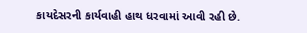કાયદેસરની કાર્યવાહી હાથ ધરવામાં આવી રહી છે.